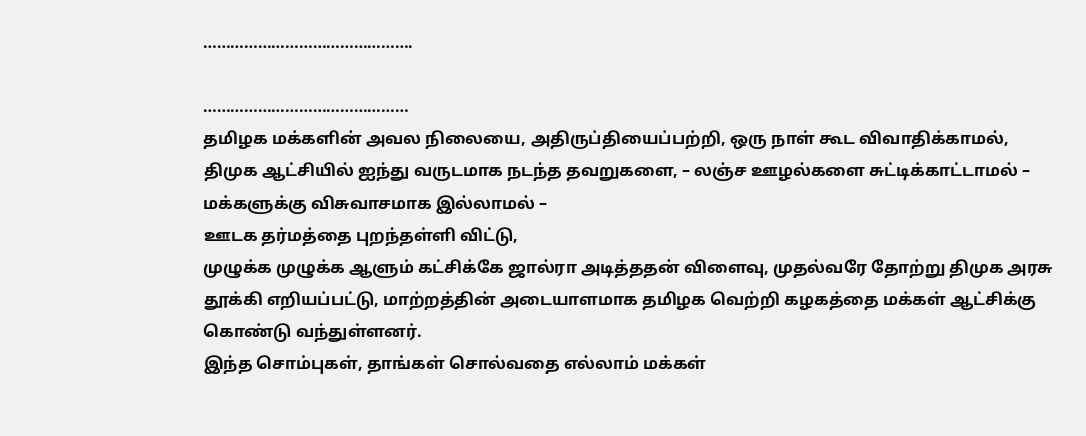……………………………………….

………………………………………
தமிழக மக்களின் அவல நிலையை, அதிருப்தியைப்பற்றி, ஒரு நாள் கூட விவாதிக்காமல்,
திமுக ஆட்சியில் ஐந்து வருடமாக நடந்த தவறுகளை, – லஞ்ச ஊழல்களை சுட்டிக்காட்டாமல் –
மக்களுக்கு விசுவாசமாக இல்லாமல் –
ஊடக தர்மத்தை புறந்தள்ளி விட்டு,
முழுக்க முழுக்க ஆளும் கட்சிக்கே ஜால்ரா அடித்ததன் விளைவு, முதல்வரே தோற்று திமுக அரசு தூக்கி எறியப்பட்டு, மாற்றத்தின் அடையாளமாக தமிழக வெற்றி கழகத்தை மக்கள் ஆட்சிக்கு கொண்டு வந்துள்ளனர்.
இந்த சொம்புகள், தாங்கள் சொல்வதை எல்லாம் மக்கள்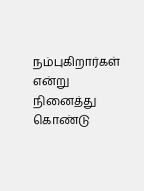நம்புகிறார்கள் என்று நினைத்து கொண்டு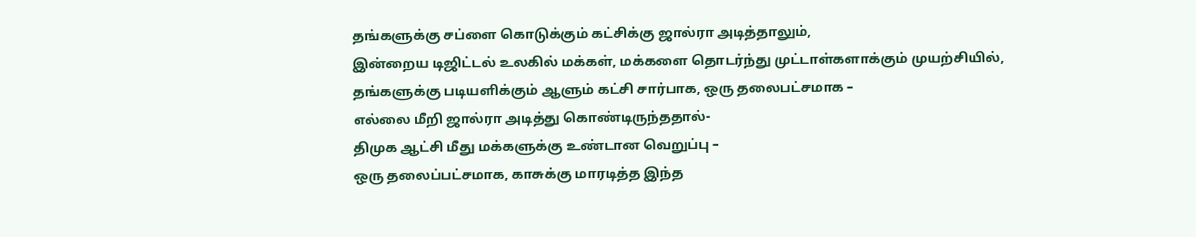தங்களுக்கு சப்ளை கொடுக்கும் கட்சிக்கு ஜால்ரா அடித்தாலும்,
இன்றைய டிஜிட்டல் உலகில் மக்கள், மக்களை தொடர்ந்து முட்டாள்களாக்கும் முயற்சியில்,
தங்களுக்கு படியளிக்கும் ஆளும் கட்சி சார்பாக, ஒரு தலைபட்சமாக –
எல்லை மீறி ஜால்ரா அடித்து கொண்டிருந்ததால்-
திமுக ஆட்சி மீது மக்களுக்கு உண்டான வெறுப்பு –
ஒரு தலைப்பட்சமாக, காசுக்கு மாரடித்த இந்த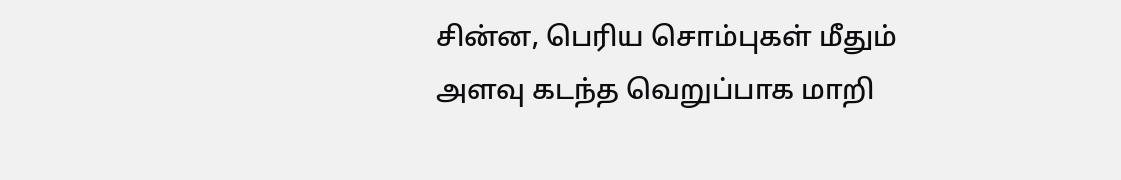சின்ன, பெரிய சொம்புகள் மீதும் அளவு கடந்த வெறுப்பாக மாறி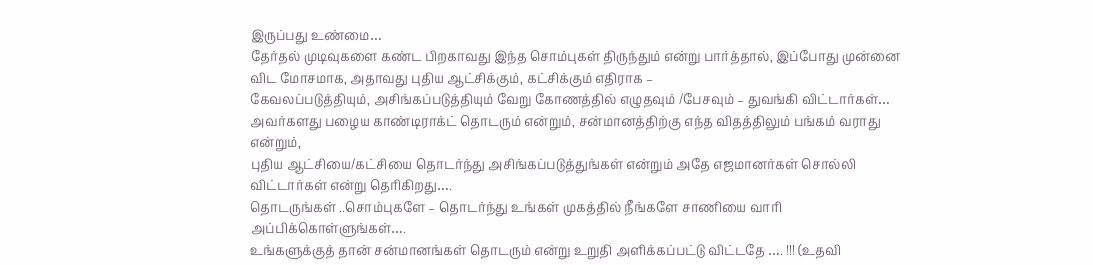இருப்பது உண்மை…
தேர்தல் முடிவுகளை கண்ட பிறகாவது இந்த சொம்புகள் திருந்தும் என்று பார்த்தால், இப்போது முன்னை விட மோசமாக, அதாவது புதிய ஆட்சிக்கும், கட்சிக்கும் எதிராக –
கேவலப்படுத்தியும், அசிங்கப்படுத்தியும் வேறு கோணத்தில் எழுதவும் /பேசவும் – துவங்கி விட்டார்கள்…
அவர்களது பழைய காண்டிராக்ட் தொடரும் என்றும், சன்மானத்திற்கு எந்த விதத்திலும் பங்கம் வராது என்றும்,
புதிய ஆட்சியை/கட்சியை தொடர்ந்து அசிங்கப்படுத்துங்கள் என்றும் அதே எஜமானர்கள் சொல்லி விட்டார்கள் என்று தெரிகிறது….
தொடருங்கள் ..சொம்புகளே – தொடர்ந்து உங்கள் முகத்தில் நீங்களே சாணியை வாரி அப்பிக்கொள்ளுங்கள்….
உங்களுக்குத் தான் சன்மானங்கள் தொடரும் என்று உறுதி அளிக்கப்பட்டு விட்டதே …. !!! (உதவி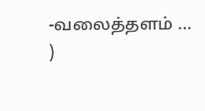-வலைத்தளம் … )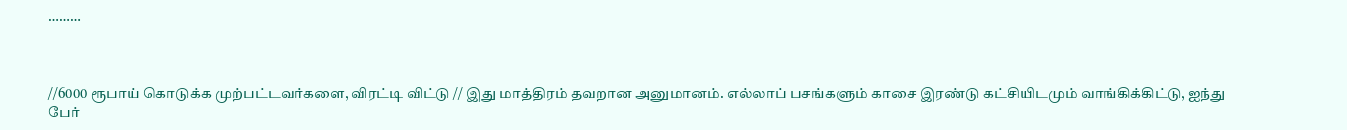………



//6000 ரூபாய் கொடுக்க முற்பட்டவர்களை, விரட்டி விட்டு // இது மாத்திரம் தவறான அனுமானம். எல்லாப் பசங்களும் காசை இரண்டு கட்சியிடமும் வாங்கிக்கிட்டு, ஐந்து பேர்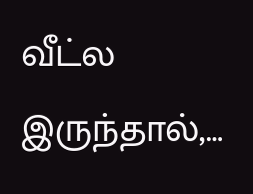வீட்ல இருந்தால்,…